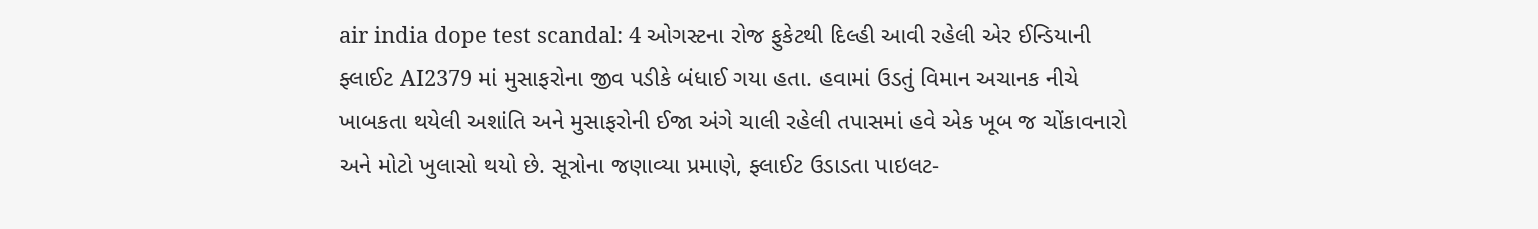air india dope test scandal: 4 ઓગસ્ટના રોજ ફુકેટથી દિલ્હી આવી રહેલી એર ઈન્ડિયાની ફ્લાઈટ AI2379 માં મુસાફરોના જીવ પડીકે બંધાઈ ગયા હતા. હવામાં ઉડતું વિમાન અચાનક નીચે ખાબકતા થયેલી અશાંતિ અને મુસાફરોની ઈજા અંગે ચાલી રહેલી તપાસમાં હવે એક ખૂબ જ ચોંકાવનારો અને મોટો ખુલાસો થયો છે. સૂત્રોના જણાવ્યા પ્રમાણે, ફ્લાઈટ ઉડાડતા પાઇલટ-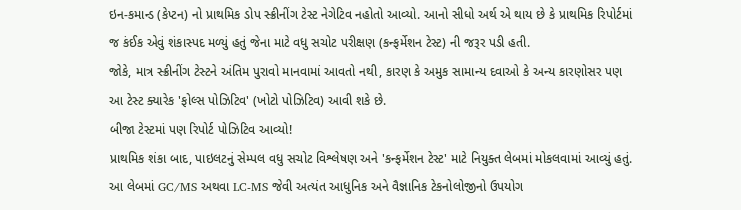ઇન-કમાન્ડ (કેપ્ટન) નો પ્રાથમિક ડોપ સ્ક્રીનીંગ ટેસ્ટ નેગેટિવ નહોતો આવ્યો. આનો સીધો અર્થ એ થાય છે કે પ્રાથમિક રિપોર્ટમાં જ કંઈક એવું શંકાસ્પદ મળ્યું હતું જેના માટે વધુ સચોટ પરીક્ષણ (કન્ફર્મેશન ટેસ્ટ) ની જરૂર પડી હતી.
જોકે, માત્ર સ્ક્રીનીંગ ટેસ્ટને અંતિમ પુરાવો માનવામાં આવતો નથી, કારણ કે અમુક સામાન્ય દવાઓ કે અન્ય કારણોસર પણ આ ટેસ્ટ ક્યારેક 'ફોલ્સ પોઝિટિવ' (ખોટો પોઝિટિવ) આવી શકે છે.
બીજા ટેસ્ટમાં પણ રિપોર્ટ પોઝિટિવ આવ્યો!
પ્રાથમિક શંકા બાદ, પાઇલટનું સેમ્પલ વધુ સચોટ વિશ્લેષણ અને 'કન્ફર્મેશન ટેસ્ટ' માટે નિયુક્ત લેબમાં મોકલવામાં આવ્યું હતું. આ લેબમાં GC/MS અથવા LC-MS જેવી અત્યંત આધુનિક અને વૈજ્ઞાનિક ટેકનોલોજીનો ઉપયોગ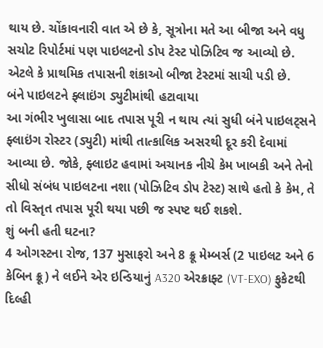થાય છે. ચોંકાવનારી વાત એ છે કે, સૂત્રોના મતે આ બીજા અને વધુ સચોટ રિપોર્ટમાં પણ પાઇલટનો ડોપ ટેસ્ટ પોઝિટિવ જ આવ્યો છે. એટલે કે પ્રાથમિક તપાસની શંકાઓ બીજા ટેસ્ટમાં સાચી પડી છે.
બંને પાઇલટને ફ્લાઇંગ ડ્યુટીમાંથી હટાવાયા
આ ગંભીર ખુલાસા બાદ તપાસ પૂરી ન થાય ત્યાં સુધી બંને પાઇલટ્સને ફ્લાઇંગ રોસ્ટર (ડ્યુટી) માંથી તાત્કાલિક અસરથી દૂર કરી દેવામાં આવ્યા છે. જોકે, ફ્લાઇટ હવામાં અચાનક નીચે કેમ ખાબકી અને તેનો સીધો સંબંધ પાઇલટના નશા (પોઝિટિવ ડોપ ટેસ્ટ) સાથે હતો કે કેમ, તે તો વિસ્તૃત તપાસ પૂરી થયા પછી જ સ્પષ્ટ થઈ શકશે.
શું બની હતી ઘટના?
4 ઓગસ્ટના રોજ, 137 મુસાફરો અને 8 ક્રૂ મેમ્બર્સ (2 પાઇલટ અને 6 કેબિન ક્રૂ) ને લઈને એર ઇન્ડિયાનું A320 એરક્રાફ્ટ (VT-EXO) ફુકેટથી દિલ્હી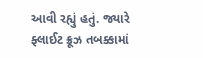આવી રહ્યું હતું. જ્યારે ફ્લાઈટ ક્રૂઝ તબક્કામાં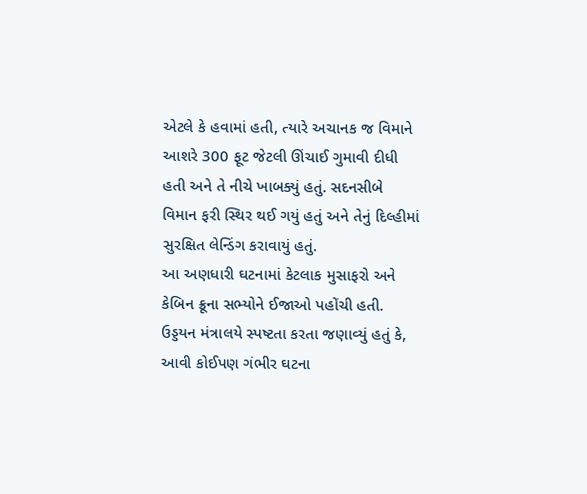એટલે કે હવામાં હતી, ત્યારે અચાનક જ વિમાને આશરે 300 ફૂટ જેટલી ઊંચાઈ ગુમાવી દીધી હતી અને તે નીચે ખાબક્યું હતું. સદનસીબે વિમાન ફરી સ્થિર થઈ ગયું હતું અને તેનું દિલ્હીમાં સુરક્ષિત લેન્ડિંગ કરાવાયું હતું.
આ અણધારી ઘટનામાં કેટલાક મુસાફરો અને કેબિન ક્રૂના સભ્યોને ઈજાઓ પહોંચી હતી. ઉડ્ડયન મંત્રાલયે સ્પષ્ટતા કરતા જણાવ્યું હતું કે, આવી કોઈપણ ગંભીર ઘટના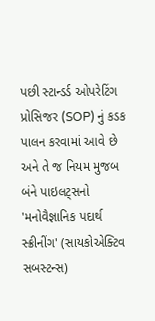પછી સ્ટાન્ડર્ડ ઓપરેટિંગ પ્રોસિજર (SOP) નું કડક પાલન કરવામાં આવે છે અને તે જ નિયમ મુજબ બંને પાઇલટ્સનો 'મનોવૈજ્ઞાનિક પદાર્થ સ્ક્રીનીંગ' (સાયકોએક્ટિવ સબસ્ટન્સ)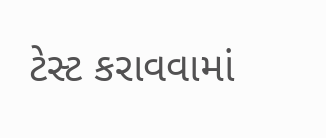ટેસ્ટ કરાવવામાં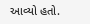આવ્યો હતો.